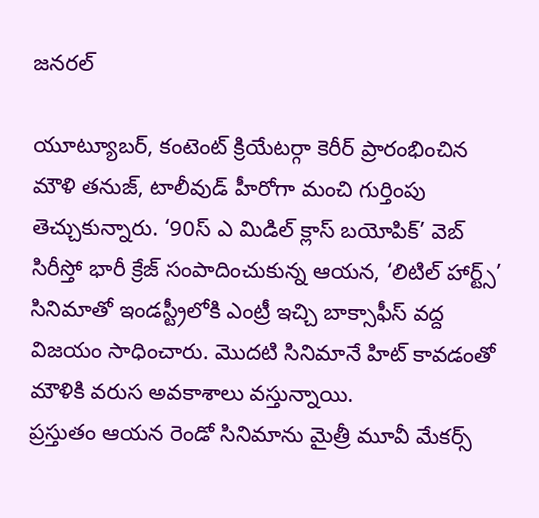జనరల్

యూట్యూబర్, కంటెంట్ క్రియేటర్గా కెరీర్ ప్రారంభించిన మౌళి తనుజ్, టాలీవుడ్ హీరోగా మంచి గుర్తింపు తెచ్చుకున్నారు. ‘90స్ ఎ మిడిల్ క్లాస్ బయోపిక్’ వెబ్ సిరీస్తో భారీ క్రేజ్ సంపాదించుకున్న ఆయన, ‘లిటిల్ హార్ట్స్’ సినిమాతో ఇండస్ట్రీలోకి ఎంట్రీ ఇచ్చి బాక్సాఫీస్ వద్ద విజయం సాధించారు. మొదటి సినిమానే హిట్ కావడంతో మౌళికి వరుస అవకాశాలు వస్తున్నాయి.
ప్రస్తుతం ఆయన రెండో సినిమాను మైత్రీ మూవీ మేకర్స్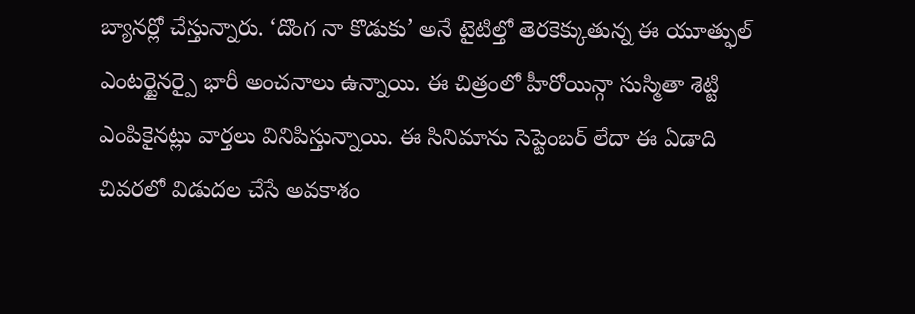బ్యానర్లో చేస్తున్నారు. ‘దొంగ నా కొడుకు’ అనే టైటిల్తో తెరకెక్కుతున్న ఈ యూత్ఫుల్ ఎంటర్టైనర్పై భారీ అంచనాలు ఉన్నాయి. ఈ చిత్రంలో హీరోయిన్గా సుస్మితా శెట్టి ఎంపికైనట్లు వార్తలు వినిపిస్తున్నాయి. ఈ సినిమాను సెప్టెంబర్ లేదా ఈ ఏడాది చివరలో విడుదల చేసే అవకాశం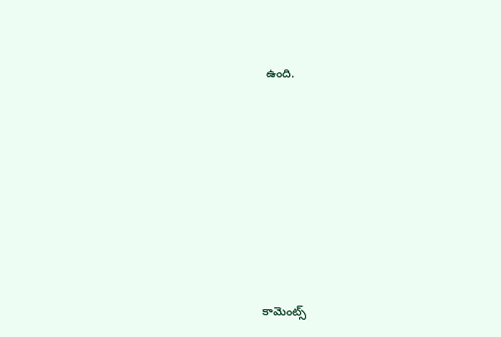ఉంది.













కామెంట్స్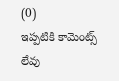(0)
ఇప్పటికి కామెంట్స్ లేవు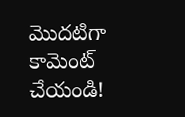మొదటిగా కామెంట్ చేయండి!